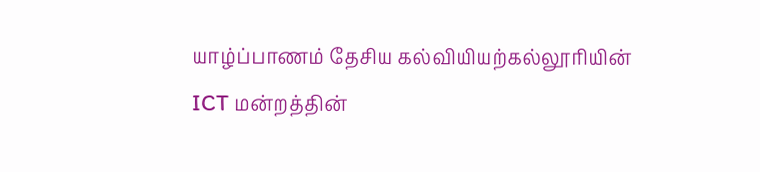யாழ்ப்பாணம் தேசிய கல்வியியற்கல்லூரியின் ICT மன்றத்தின்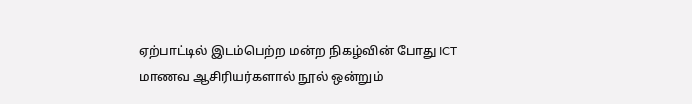ஏற்பாட்டில் இடம்பெற்ற மன்ற நிகழ்வின் போது ICT மாணவ ஆசிரியர்களால் நூல் ஒன்றும்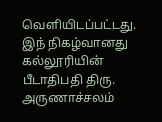வெளியிடப்பட்டது. இந் நிகழ்வானது கல்லூரியின் பீடாதிபதி திரு. அருணாச்சலம்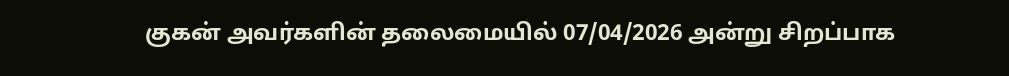குகன் அவர்களின் தலைமையில் 07/04/2026 அன்று சிறப்பாக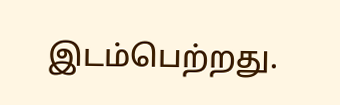இடம்பெற்றது.